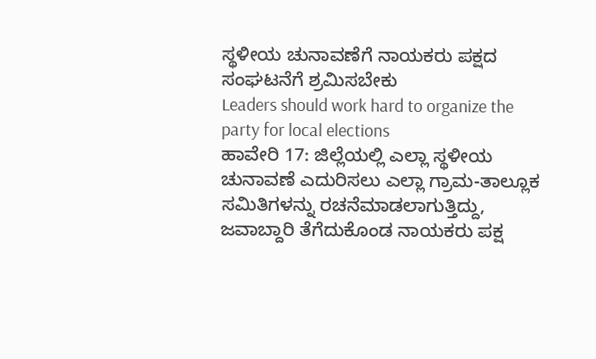ಸ್ಥಳೀಯ ಚುನಾವಣೆಗೆ ನಾಯಕರು ಪಕ್ಷದ ಸಂಘಟನೆಗೆ ಶ್ರಮಿಸಬೇಕು
Leaders should work hard to organize the party for local elections
ಹಾವೇರಿ 17: ಜಿಲ್ಲೆಯಲ್ಲಿ ಎಲ್ಲಾ ಸ್ಥಳೀಯ ಚುನಾವಣೆ ಎದುರಿಸಲು ಎಲ್ಲಾ ಗ್ರಾಮ-ತಾಲ್ಲೂಕ ಸಮಿತಿಗಳನ್ನು ರಚನೆಮಾಡಲಾಗುತ್ತಿದ್ದು, ಜವಾಬ್ದಾರಿ ತೆಗೆದುಕೊಂಡ ನಾಯಕರು ಪಕ್ಷ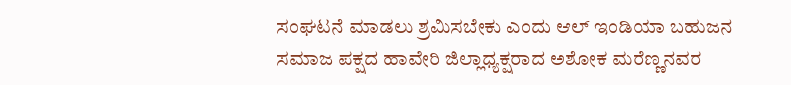ಸಂಘಟನೆ ಮಾಡಲು ಶ್ರಮಿಸಬೇಕು ಎಂದು ಆಲ್ ಇಂಡಿಯಾ ಬಹುಜನ ಸಮಾಜ ಪಕ್ಷದ ಹಾವೇರಿ ಜಿಲ್ಲಾಧ್ಯಕ್ಷರಾದ ಅಶೋಕ ಮರೆಣ್ಣನವರ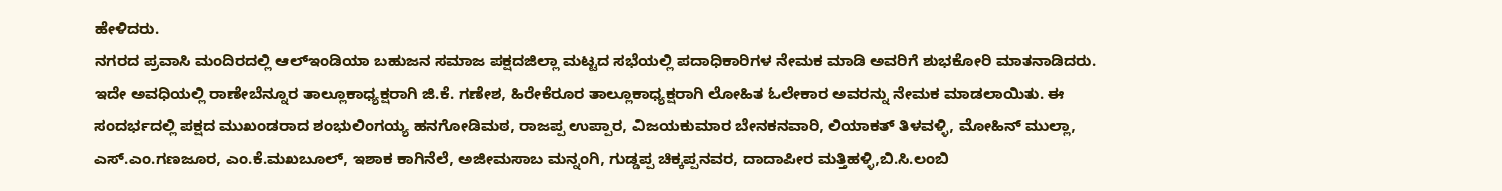ಹೇಳಿದರು.
ನಗರದ ಪ್ರವಾಸಿ ಮಂದಿರದಲ್ಲಿ ಆಲ್ಇಂಡಿಯಾ ಬಹುಜನ ಸಮಾಜ ಪಕ್ಷದಜಿಲ್ಲಾ ಮಟ್ಟದ ಸಭೆಯಲ್ಲಿ ಪದಾಧಿಕಾರಿಗಳ ನೇಮಕ ಮಾಡಿ ಅವರಿಗೆ ಶುಭಕೋರಿ ಮಾತನಾಡಿದರು.
ಇದೇ ಅವಧಿಯಲ್ಲಿ ರಾಣೇಬೆನ್ನೂರ ತಾಲ್ಲೂಕಾಧ್ಯಕ್ಷರಾಗಿ ಜಿ.ಕೆ. ಗಣೇಶ, ಹಿರೇಕೆರೂರ ತಾಲ್ಲೂಕಾಧ್ಯಕ್ಷರಾಗಿ ಲೋಹಿತ ಓಲೇಕಾರ ಅವರನ್ನು ನೇಮಕ ಮಾಡಲಾಯಿತು. ಈ ಸಂದರ್ಭದಲ್ಲಿ ಪಕ್ಷದ ಮುಖಂಡರಾದ ಶಂಭುಲಿಂಗಯ್ಯ ಹನಗೋಡಿಮಠ, ರಾಜಪ್ಪ ಉಪ್ಪಾರ, ವಿಜಯಕುಮಾರ ಬೇನಕನವಾರಿ, ಲಿಯಾಕತ್ ತಿಳವಳ್ಳಿ, ಮೋಹಿನ್ ಮುಲ್ಲಾ, ಎಸ್.ಎಂ.ಗಣಜೂರ, ಎಂ.ಕೆ.ಮಖಬೂಲ್, ಇಶಾಕ ಕಾಗಿನೆಲೆ, ಅಜೀಮಸಾಬ ಮನ್ನಂಗಿ, ಗುಡ್ಡಪ್ಪ ಚಿಕ್ಕಪ್ಪನವರ, ದಾದಾಪೀರ ಮತ್ತಿಹಳ್ಳಿ,ಬಿ.ಸಿ.ಲಂಬಿ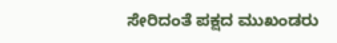ಸೇರಿದಂತೆ ಪಕ್ಷದ ಮುಖಂಡರು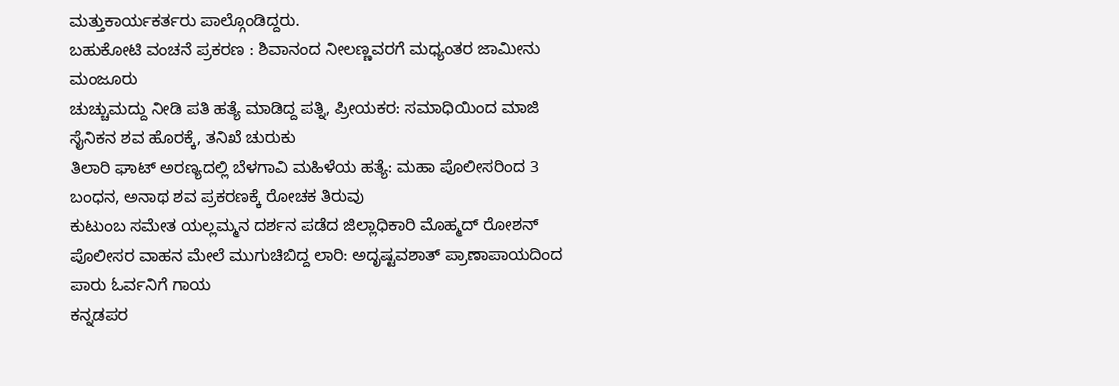ಮತ್ತುಕಾರ್ಯಕರ್ತರು ಪಾಲ್ಗೊಂಡಿದ್ದರು.
ಬಹುಕೋಟಿ ವಂಚನೆ ಪ್ರಕರಣ : ಶಿವಾನಂದ ನೀಲಣ್ಣವರಗೆ ಮಧ್ಯಂತರ ಜಾಮೀನು ಮಂಜೂರು
ಚುಚ್ಚುಮದ್ದು ನೀಡಿ ಪತಿ ಹತ್ಯೆ ಮಾಡಿದ್ದ ಪತ್ನಿ, ಪ್ರೀಯಕರ: ಸಮಾಧಿಯಿಂದ ಮಾಜಿ ಸೈನಿಕನ ಶವ ಹೊರಕ್ಕೆ, ತನಿಖೆ ಚುರುಕು
ತಿಲಾರಿ ಘಾಟ್ ಅರಣ್ಯದಲ್ಲಿ ಬೆಳಗಾವಿ ಮಹಿಳೆಯ ಹತ್ಯೆ: ಮಹಾ ಪೊಲೀಸರಿಂದ 3 ಬಂಧನ, ಅನಾಥ ಶವ ಪ್ರಕರಣಕ್ಕೆ ರೋಚಕ ತಿರುವು
ಕುಟುಂಬ ಸಮೇತ ಯಲ್ಲಮ್ಮನ ದರ್ಶನ ಪಡೆದ ಜಿಲ್ಲಾಧಿಕಾರಿ ಮೊಹ್ಮದ್ ರೋಶನ್
ಪೊಲೀಸರ ವಾಹನ ಮೇಲೆ ಮುಗುಚಿಬಿದ್ದ ಲಾರಿ: ಅದೃಷ್ಟವಶಾತ್ ಪ್ರಾಣಾಪಾಯದಿಂದ ಪಾರು ಓರ್ವನಿಗೆ ಗಾಯ
ಕನ್ನಡಪರ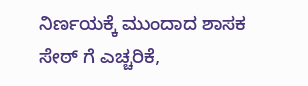ನಿರ್ಣಯಕ್ಕೆ ಮುಂದಾದ ಶಾಸಕ ಸೇಠ್ ಗೆ ಎಚ್ಚರಿಕೆ,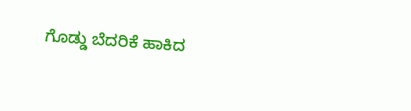ಗೊಡ್ಡು ಬೆದರಿಕೆ ಹಾಕಿದ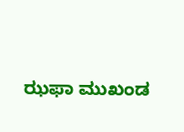ಝಫಾ ಮುಖಂಡ